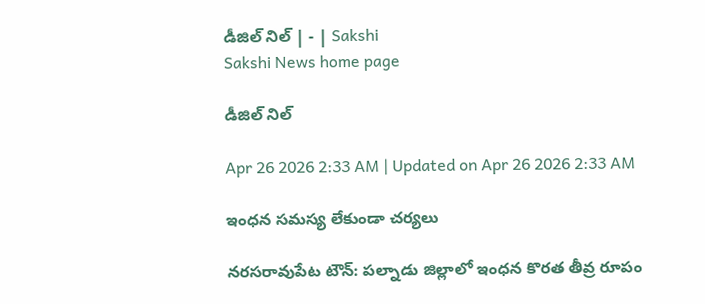డీజిల్‌ నిల్‌ | - | Sakshi
Sakshi News home page

డీజిల్‌ నిల్‌

Apr 26 2026 2:33 AM | Updated on Apr 26 2026 2:33 AM

ఇంధన సమస్య లేకుండా చర్యలు

నరసరావుపేట టౌన్‌: పల్నాడు జిల్లాలో ఇంధన కొరత తీవ్ర రూపం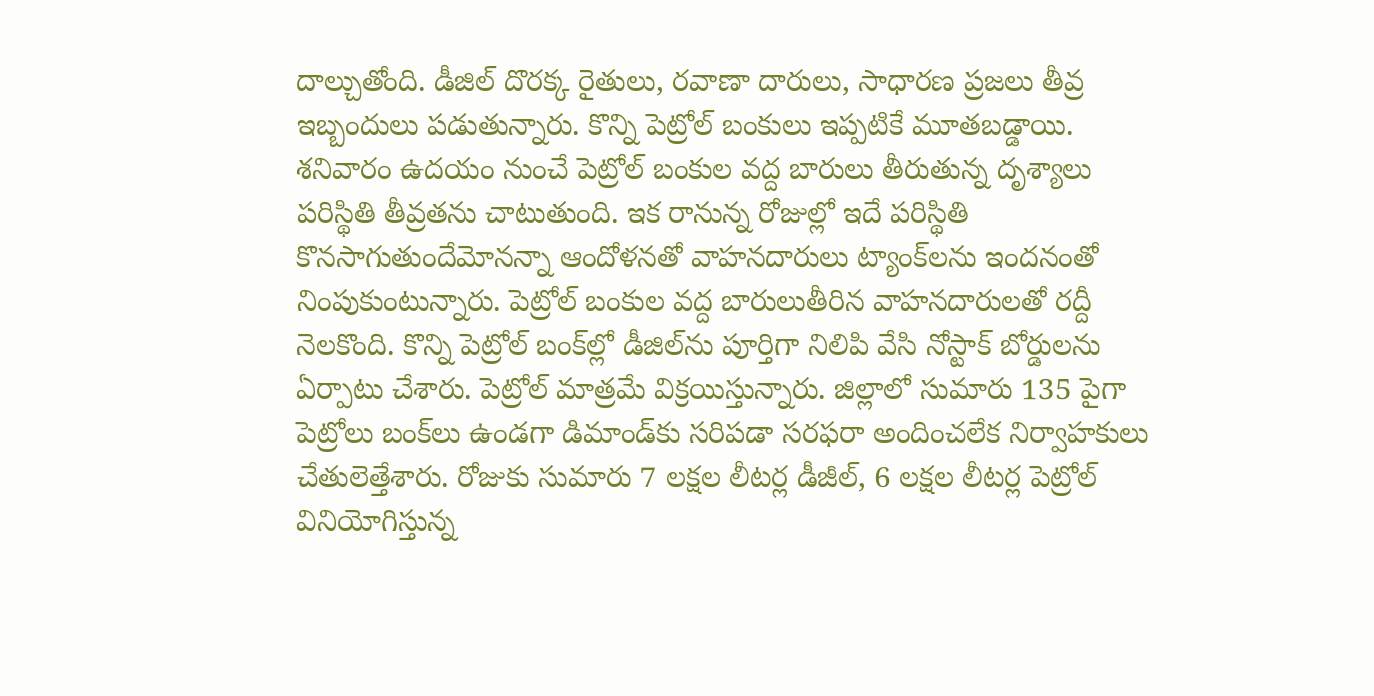దాల్చుతోంది. డీజిల్‌ దొరక్క రైతులు, రవాణా దారులు, సాధారణ ప్రజలు తీవ్ర ఇబ్బందులు పడుతున్నారు. కొన్ని పెట్రోల్‌ బంకులు ఇప్పటికే మూతబడ్డాయి. శనివారం ఉదయం నుంచే పెట్రోల్‌ బంకుల వద్ద బారులు తీరుతున్న దృశ్యాలు పరిస్థితి తీవ్రతను చాటుతుంది. ఇక రానున్న రోజుల్లో ఇదే పరిస్థితి కొనసాగుతుందేమోనన్నా ఆందోళనతో వాహనదారులు ట్యాంక్‌లను ఇందనంతో నింపుకుంటున్నారు. పెట్రోల్‌ బంకుల వద్ద బారులుతీరిన వాహనదారులతో రద్దీ నెలకొంది. కొన్ని పెట్రోల్‌ బంక్‌ల్లో డీజిల్‌ను పూర్తిగా నిలిపి వేసి నోస్టాక్‌ బోర్డులను ఏర్పాటు చేశారు. పెట్రోల్‌ మాత్రమే విక్రయిస్తున్నారు. జిల్లాలో సుమారు 135 పైగా పెట్రోలు బంక్‌లు ఉండగా డిమాండ్‌కు సరిపడా సరఫరా అందించలేక నిర్వాహకులు చేతులెత్తేశారు. రోజుకు సుమారు 7 లక్షల లీటర్ల డీజీల్‌, 6 లక్షల లీటర్ల పెట్రోల్‌ వినియోగిస్తున్న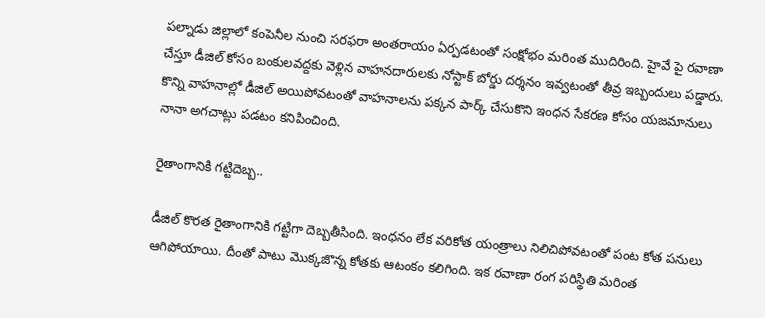పల్నాడు జిల్లాలో కంపెనీల నుంచి సరఫరా అంతరాయం ఏర్పడటంతో సంక్షోభం మరింత ముదిరింది. హైవే పై రవాణా చేస్తూ డీజిల్‌ కోసం బంకులవద్దకు వెళ్లిన వాహనదారులకు నోస్టాక్‌ బోర్డు దర్శనం ఇవ్వటంతో తీవ్ర ఇబ్బందులు పడ్డారు. కొన్ని వాహనాల్లో డీజిల్‌ అయిపోవటంతో వాహనాలను పక్కన పార్క్‌ చేసుకొని ఇంధన సేకరణ కోసం యజమానులు నానా అగచాట్లు పడటం కనిపించింది.

రైతాంగానికి గట్టిదెబ్బ..

డీజిల్‌ కొరత రైతాంగానికి గట్టిగా దెబ్బతీసింది. ఇంధనం లేక వరికోత యంత్రాలు నిలిచిపోవటంతో పంట కోత పనులు ఆగిపోయాయి. దీంతో పాటు మొక్కజొన్న కోతకు ఆటంకం కలిగింది. ఇక రవాణా రంగ పరిస్థితి మరింత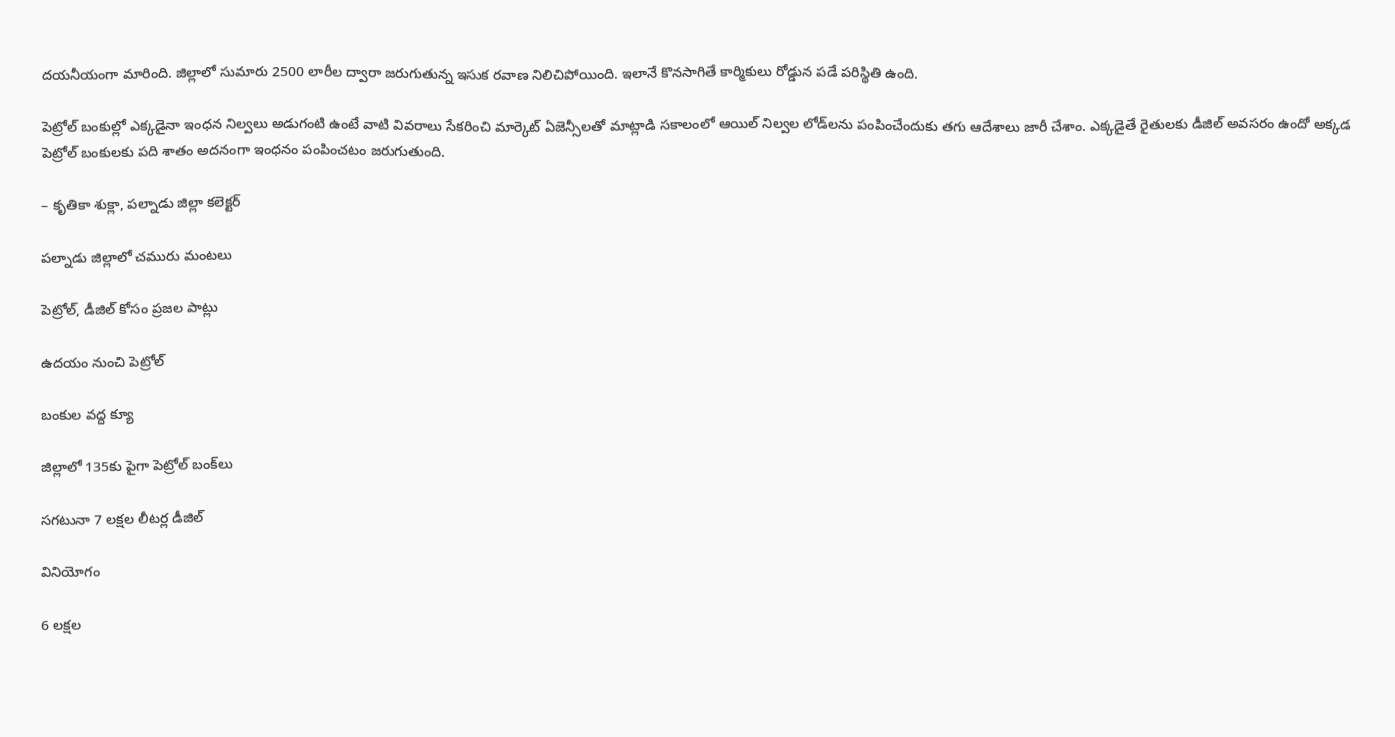దయనీయంగా మారింది. జిల్లాలో సుమారు 2500 లారీల ద్వారా జరుగుతున్న ఇసుక రవాణ నిలిచిపోయింది. ఇలానే కొనసాగితే కార్మికులు రోడ్డున పడే పరిస్థితి ఉంది.

పెట్రోల్‌ బంకుల్లో ఎక్కడైనా ఇంధన నిల్వలు అడుగంటి ఉంటే వాటి వివరాలు సేకరించి మార్కెట్‌ ఏజెన్సీలతో మాట్లాడి సకాలంలో ఆయిల్‌ నిల్వల లోడ్‌లను పంపించేందుకు తగు ఆదేశాలు జారీ చేశాం. ఎక్కడైతే రైతులకు డీజిల్‌ అవసరం ఉందో అక్కడ పెట్రోల్‌ బంకులకు పది శాతం అదనంగా ఇంధనం పంపించటం జరుగుతుంది.

– కృతికా శుక్లా, పల్నాడు జిల్లా కలెక్టర్‌

పల్నాడు జిల్లాలో చమురు మంటలు

పెట్రోల్‌, డీజిల్‌ కోసం ప్రజల పాట్లు

ఉదయం నుంచి పెట్రోల్‌

బంకుల వద్ద క్యూ

జిల్లాలో 135కు పైగా పెట్రోల్‌ బంక్‌లు

సగటునా 7 లక్షల లీటర్ల డీజిల్‌

వినియోగం

6 లక్షల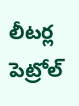లీటర్ల పెట్రోల్‌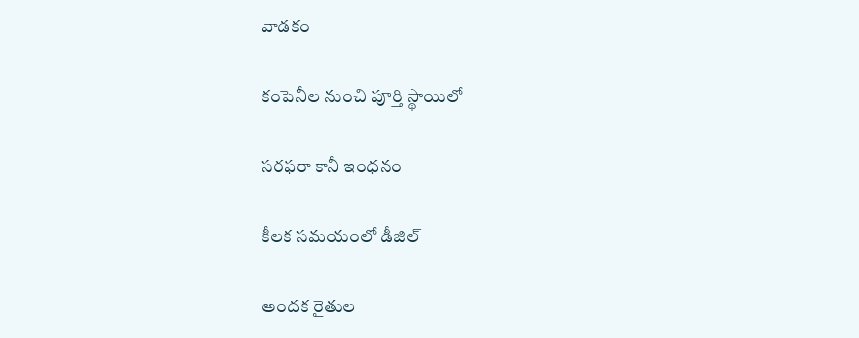వాడకం

కంపెనీల నుంచి పూర్తి స్థాయిలో

సరఫరా కానీ ఇంధనం

కీలక సమయంలో డీజిల్‌

అందక రైతుల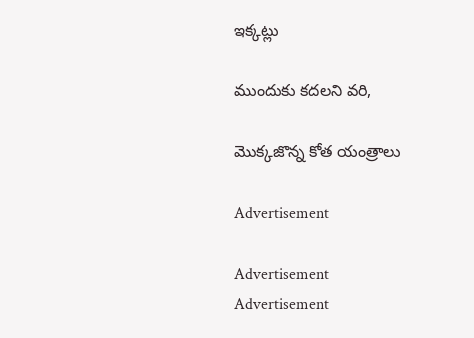ఇక్కట్లు

ముందుకు కదలని వరి,

మొక్కజొన్న కోత యంత్రాలు

Advertisement

Advertisement
Advertisement